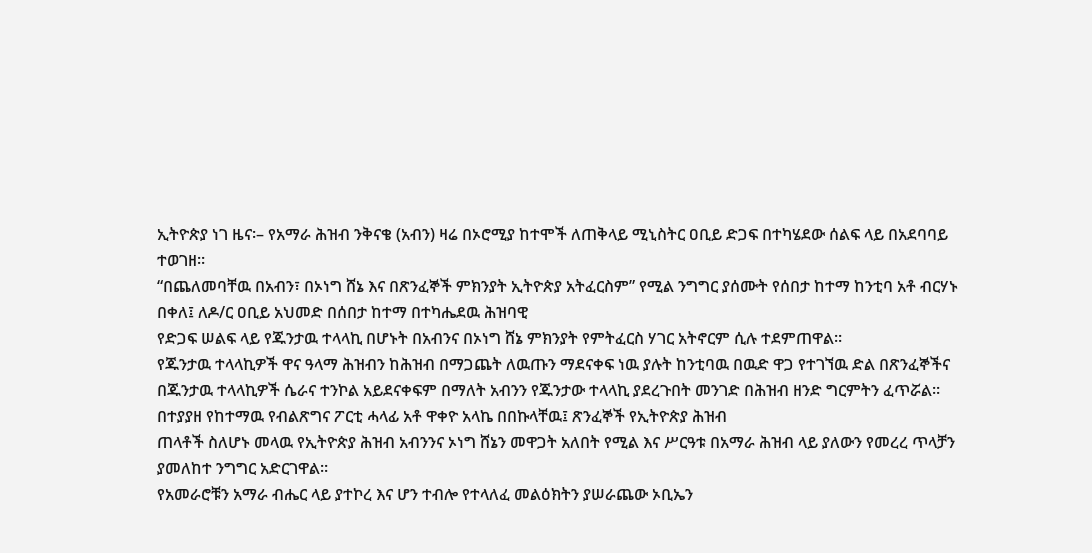ኢትዮጵያ ነገ ዜና፡– የአማራ ሕዝብ ንቅናቄ (አብን) ዛሬ በኦሮሚያ ከተሞች ለጠቅላይ ሚኒስትር ዐቢይ ድጋፍ በተካሄደው ሰልፍ ላይ በአደባባይ ተወገዘ።
“በጨለመባቸዉ በአብን፣ በኦነግ ሸኔ እና በጽንፈኞች ምክንያት ኢትዮጵያ አትፈርስም” የሚል ንግግር ያሰሙት የሰበታ ከተማ ከንቲባ አቶ ብርሃኑ በቀለ፤ ለዶ/ር ዐቢይ አህመድ በሰበታ ከተማ በተካሔደዉ ሕዝባዊ
የድጋፍ ሠልፍ ላይ የጁንታዉ ተላላኪ በሆኑት በአብንና በኦነግ ሸኔ ምክንያት የምትፈርስ ሃገር አትኖርም ሲሉ ተደምጠዋል።
የጁንታዉ ተላላኪዎች ዋና ዓላማ ሕዝብን ከሕዝብ በማጋጨት ለዉጡን ማደናቀፍ ነዉ ያሉት ከንቲባዉ በዉድ ዋጋ የተገኘዉ ድል በጽንፈኞችና በጁንታዉ ተላላኪዎች ሴራና ተንኮል አይደናቀፍም በማለት አብንን የጁንታው ተላላኪ ያደረጉበት መንገድ በሕዝብ ዘንድ ግርምትን ፈጥሯል።
በተያያዘ የከተማዉ የብልጽግና ፖርቲ ሓላፊ አቶ ዋቀዮ አላኬ በበኩላቸዉ፤ ጽንፈኞች የኢትዮጵያ ሕዝብ
ጠላቶች ስለሆኑ መላዉ የኢትዮጵያ ሕዝብ አብንንና ኦነግ ሸኔን መዋጋት አለበት የሚል እና ሥርዓቱ በአማራ ሕዝብ ላይ ያለውን የመረረ ጥላቻን ያመለከተ ንግግር አድርገዋል።
የአመራሮቹን አማራ ብሔር ላይ ያተኮረ እና ሆን ተብሎ የተላለፈ መልዕክትን ያሠራጨው ኦቢኤን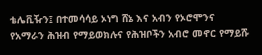ቴሌቪዥን፤ በተመሳሳይ ኦነግ ሸኔ እና አብን የኦሮሞንና የአማራን ሕዝብ የማይወክሉና የሕዝቦችን አብሮ መኖር የማይሹ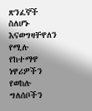ጽንፈኞች ስለሆኑ እናወግዛቸዋለን የሚሉ የከተማዋ ነዋሪዎችን የወከሉ ግለሰቦችን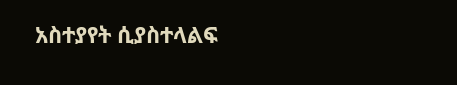አስተያየት ሲያስተላልፍ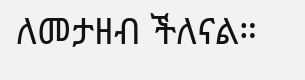ለመታዘብ ችለናል።